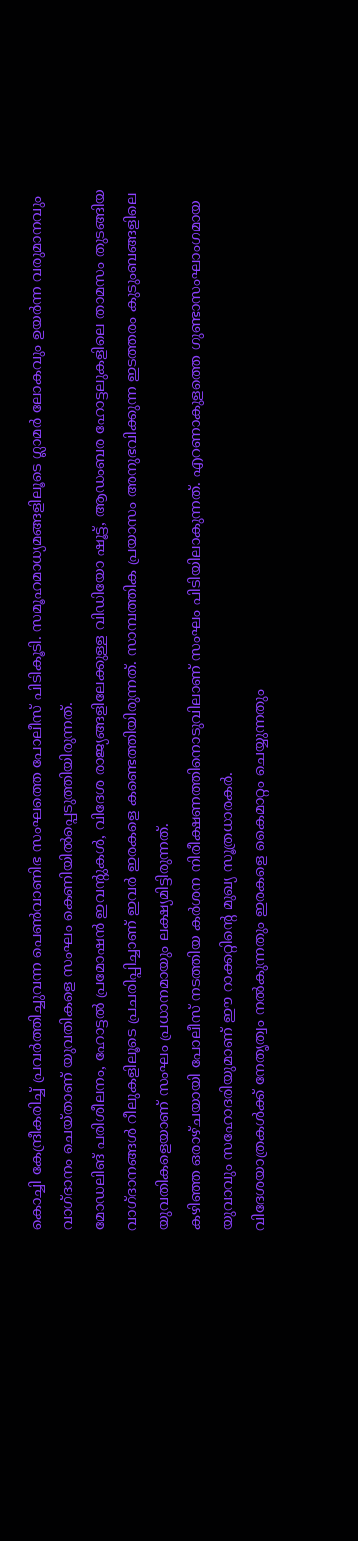കൊച്ചി കേന്ദ്രീകരിച്ച് പ്രവർത്തിച്ചുവന്ന പെൺവാണിഭ സംഘത്തെ പോലീസ് പിടികൂടി. സമൂഹമാധ്യമങ്ങളിലൂടെ ഗ്ലാമർ ലോകവും ഉയർന്ന വരുമാനവും വാഗ്ദാനം ചെയ്താണ് യുവതികളെ സംഘം കെണിയിൽപ്പെടുത്തിയിരുന്നത്.
മോഡലിങ് പരിശീലനം, ഹോട്ടൽ പ്രമോഷൻ ഇവന്റുകൾ, വിദേശ രാജ്യങ്ങളിലേക്കുള്ള വിഡിയോ ഷൂട്ട്, ആഡംബര ഹോട്ടലുകളിലെ താമസം തുടങ്ങിയ വാഗ്ദാനങ്ങൾ റീലുകളിലൂടെ പ്രചരിപ്പിച്ചാണ് ഇവർ ഇരകളെ കണ്ടെത്തിയിരുന്നത്. സാമ്പത്തിക പ്രയാസം അനുഭവിക്കുന്ന ഇടത്തരം കുടുംബങ്ങളിലെ യുവതികളെയാണ് സംഘം പ്രധാനമായും ലക്ഷ്യമിട്ടിരുന്നത്.
കഴിഞ്ഞ ഒരാഴ്ചയായി പോലീസ് നടത്തിയ കർശന നിരീക്ഷണത്തിനൊടുവിലാണ് സംഘം പിടിയിലാകുന്നത്. എറണാകുളത്തെ ഗുണ്ടാസംഘാംഗമായ യുവാവും സഹോദരിയുമാണ് ഈ റാക്കറ്റിന്റെ മുഖ്യ സൂത്രധാരകർ.
വിദേശയാത്രകൾക്ക് നേതൃത്വം നൽകുന്നതും ഇരകളെ കൈമാറ്റം ചെയ്യുന്നതും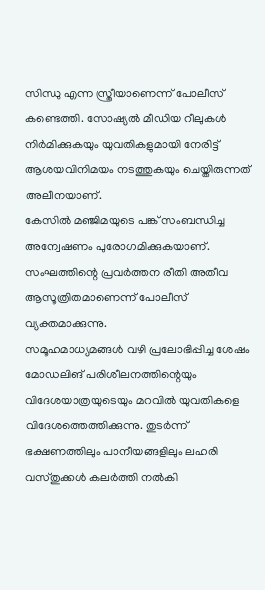സിന്ധു എന്ന സ്ത്രീയാണെന്ന് പോലീസ് കണ്ടെത്തി. സോഷ്യൽ മീഡിയ റീലുകൾ നിർമിക്കുകയും യുവതികളുമായി നേരിട്ട് ആശയവിനിമയം നടത്തുകയും ചെയ്തിരുന്നത് അലീനയാണ്.
കേസിൽ മഞ്ജിമയുടെ പങ്ക് സംബന്ധിച്ച അന്വേഷണം പുരോഗമിക്കുകയാണ്. സംഘത്തിന്റെ പ്രവർത്തന രീതി അതീവ ആസൂത്രിതമാണെന്ന് പോലീസ് വ്യക്തമാക്കുന്നു.
സമൂഹമാധ്യമങ്ങൾ വഴി പ്രലോഭിപ്പിച്ച ശേഷം മോഡലിങ് പരിശീലനത്തിന്റെയും വിദേശയാത്രയുടെയും മറവിൽ യുവതികളെ വിദേശത്തെത്തിക്കുന്നു. തുടർന്ന് ഭക്ഷണത്തിലും പാനീയങ്ങളിലും ലഹരി വസ്തുക്കൾ കലർത്തി നൽകി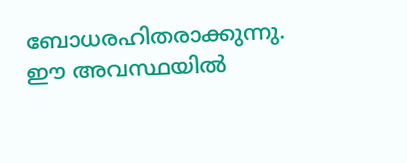ബോധരഹിതരാക്കുന്നു.
ഈ അവസ്ഥയിൽ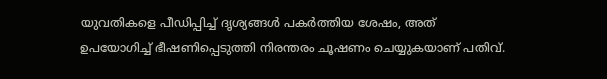യുവതികളെ പീഡിപ്പിച്ച് ദൃശ്യങ്ങൾ പകർത്തിയ ശേഷം, അത് ഉപയോഗിച്ച് ഭീഷണിപ്പെടുത്തി നിരന്തരം ചൂഷണം ചെയ്യുകയാണ് പതിവ്.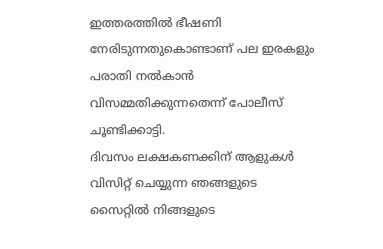ഇത്തരത്തിൽ ഭീഷണി നേരിടുന്നതുകൊണ്ടാണ് പല ഇരകളും പരാതി നൽകാൻ വിസമ്മതിക്കുന്നതെന്ന് പോലീസ് ചൂണ്ടിക്കാട്ടി.
ദിവസം ലക്ഷകണക്കിന് ആളുകൾ വിസിറ്റ് ചെയ്യുന്ന ഞങ്ങളുടെ സൈറ്റിൽ നിങ്ങളുടെ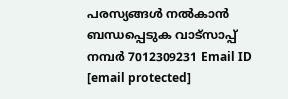പരസ്യങ്ങൾ നൽകാൻ ബന്ധപ്പെടുക വാട്സാപ്പ് നമ്പർ 7012309231 Email ID [email protected]